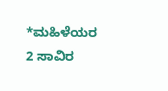*ಮಹಿಳೆಯರ 2 ಸಾವಿರ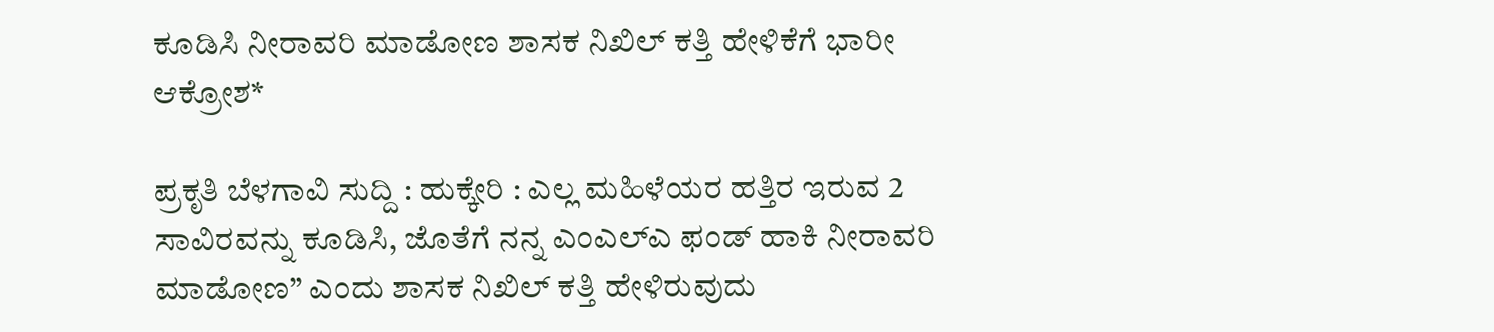ಕೂಡಿಸಿ ನೀರಾವರಿ ಮಾಡೋಣ ಶಾಸಕ ನಿಖಿಲ್ ಕತ್ತಿ ಹೇಳಿಕೆಗೆ ಭಾರೀ ಆಕ್ರೋಶ*

ಪ್ರಕೃತಿ ಬೆಳಗಾವಿ ಸುದ್ದಿ : ಹುಕ್ಕೇರಿ : ಎಲ್ಲ ಮಹಿಳೆಯರ ಹತ್ತಿರ ಇರುವ 2 ಸಾವಿರವನ್ನು ಕೂಡಿಸಿ, ಜೊತೆಗೆ ನನ್ನ ಎಂಎಲ್ಎ ಫಂಡ್ ಹಾಕಿ ನೀರಾವರಿ ಮಾಡೋಣ” ಎಂದು ಶಾಸಕ ನಿಖಿಲ್ ಕತ್ತಿ ಹೇಳಿರುವುದು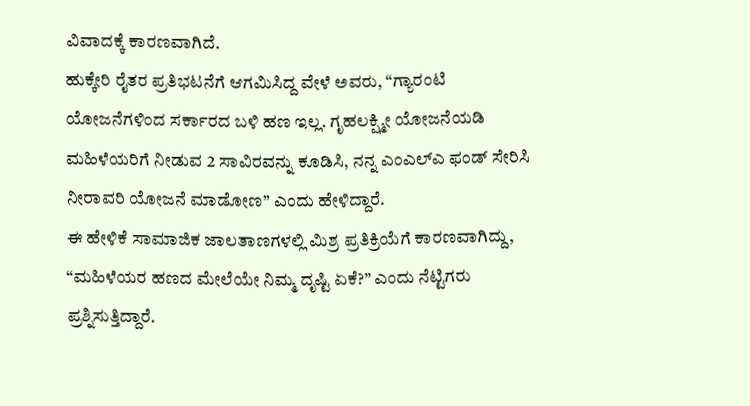ವಿವಾದಕ್ಕೆ ಕಾರಣವಾಗಿದೆ.
ಹುಕ್ಕೇರಿ ರೈತರ ಪ್ರತಿಭಟನೆಗೆ ಆಗಮಿಸಿದ್ದ ವೇಳೆ ಅವರು, “ಗ್ಯಾರಂಟಿ ಯೋಜನೆಗಳಿಂದ ಸರ್ಕಾರದ ಬಳಿ ಹಣ ಇಲ್ಲ. ಗೃಹಲಕ್ಷ್ಮೀ ಯೋಜನೆಯಡಿ ಮಹಿಳೆಯರಿಗೆ ನೀಡುವ 2 ಸಾವಿರವನ್ನು ಕೂಡಿಸಿ, ನನ್ನ ಎಂಎಲ್ಎ ಫಂಡ್ ಸೇರಿಸಿ ನೀರಾವರಿ ಯೋಜನೆ ಮಾಡೋಣ” ಎಂದು ಹೇಳಿದ್ದಾರೆ.
ಈ ಹೇಳಿಕೆ ಸಾಮಾಜಿಕ ಜಾಲತಾಣಗಳಲ್ಲಿ ಮಿಶ್ರ ಪ್ರತಿಕ್ರಿಯೆಗೆ ಕಾರಣವಾಗಿದ್ದು, “ಮಹಿಳೆಯರ ಹಣದ ಮೇಲೆಯೇ ನಿಮ್ಮ ದೃಷ್ಟಿ ಏಕೆ?” ಎಂದು ನೆಟ್ಟಿಗರು ಪ್ರಶ್ನಿಸುತ್ತಿದ್ದಾರೆ.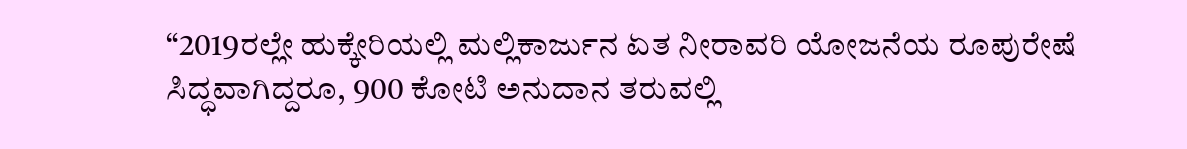“2019ರಲ್ಲೇ ಹುಕ್ಕೇರಿಯಲ್ಲಿ ಮಲ್ಲಿಕಾರ್ಜುನ ಏತ ನೀರಾವರಿ ಯೋಜನೆಯ ರೂಪುರೇಷೆ ಸಿದ್ಧವಾಗಿದ್ದರೂ, 900 ಕೋಟಿ ಅನುದಾನ ತರುವಲ್ಲಿ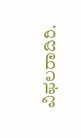ವಿಫಲರಾದಿರಿ.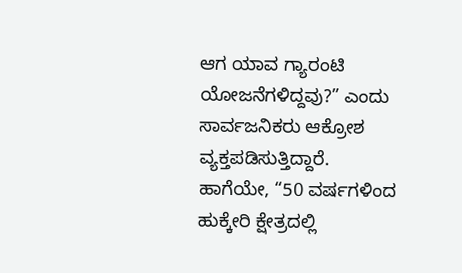ಆಗ ಯಾವ ಗ್ಯಾರಂಟಿ ಯೋಜನೆಗಳಿದ್ದವು?” ಎಂದು ಸಾರ್ವಜನಿಕರು ಆಕ್ರೋಶ ವ್ಯಕ್ತಪಡಿಸುತ್ತಿದ್ದಾರೆ.
ಹಾಗೆಯೇ, “50 ವರ್ಷಗಳಿಂದ ಹುಕ್ಕೇರಿ ಕ್ಷೇತ್ರದಲ್ಲಿ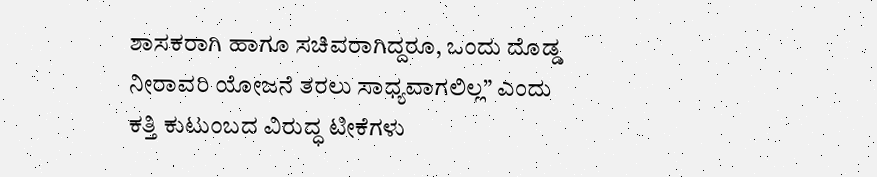ಶಾಸಕರಾಗಿ ಹಾಗೂ ಸಚಿವರಾಗಿದ್ದರೂ, ಒಂದು ದೊಡ್ಡ ನೀರಾವರಿ ಯೋಜನೆ ತರಲು ಸಾಧ್ಯವಾಗಲಿಲ್ಲ” ಎಂದು ಕತ್ತಿ ಕುಟುಂಬದ ವಿರುದ್ಧ ಟೀಕೆಗಳು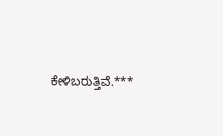ಕೇಳಿಬರುತ್ತಿವೆ.***